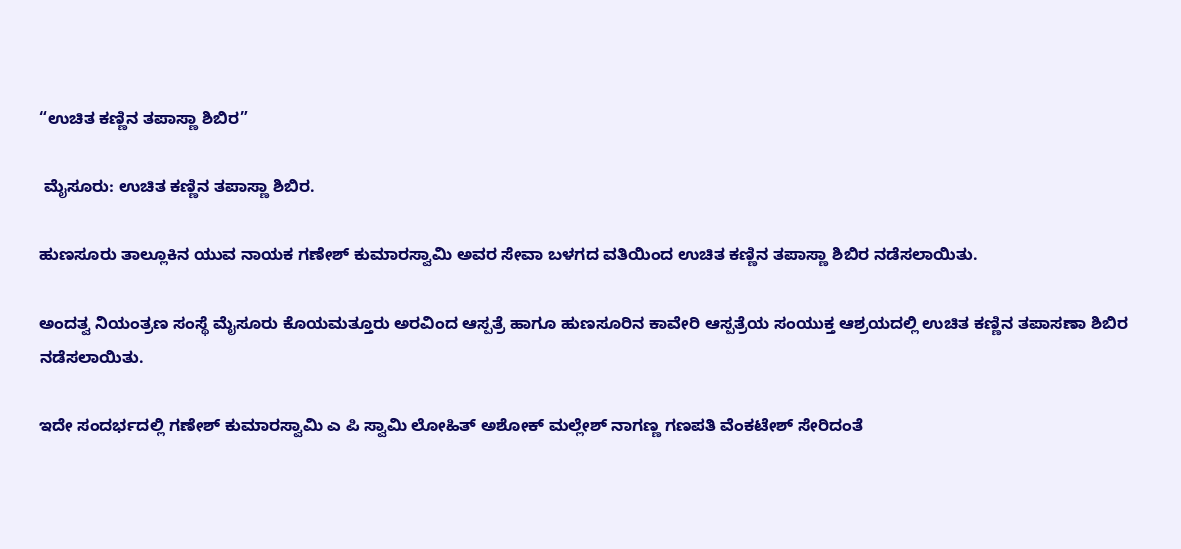“ಉಚಿತ ಕಣ್ಣಿನ ತಪಾಸ್ಣಾ ಶಿಬಿರ”

 ಮೈಸೂರು: ಉಚಿತ ಕಣ್ಣಿನ ತಪಾಸ್ಣಾ ಶಿಬಿರ.

ಹುಣಸೂರು ತಾಲ್ಲೂಕಿನ ಯುವ ನಾಯಕ ಗಣೇಶ್ ಕುಮಾರಸ್ವಾಮಿ ಅವರ ಸೇವಾ ಬಳಗದ ವತಿಯಿಂದ ಉಚಿತ ಕಣ್ಣಿನ ತಪಾಸ್ಣಾ ಶಿಬಿರ ನಡೆಸಲಾಯಿತು.

ಅಂದತ್ವ ನಿಯಂತ್ರಣ ಸಂಸ್ಥೆ ಮೈಸೂರು ಕೊಯಮತ್ತೂರು ಅರವಿಂದ ಆಸ್ಪತ್ರೆ ಹಾಗೂ ಹುಣಸೂರಿನ ಕಾವೇರಿ ಆಸ್ಪತ್ರೆಯ ಸಂಯುಕ್ತ ಆಶ್ರಯದಲ್ಲಿ ಉಚಿತ ಕಣ್ಣಿನ ತಪಾಸಣಾ ಶಿಬಿರ ನಡೆಸಲಾಯಿತು.

ಇದೇ ಸಂದರ್ಭದಲ್ಲಿ ಗಣೇಶ್ ಕುಮಾರಸ್ವಾಮಿ ಎ ಪಿ ಸ್ವಾಮಿ ಲೋಹಿತ್ ಅಶೋಕ್ ಮಲ್ಲೇಶ್ ನಾಗಣ್ಣ ಗಣಪತಿ ವೆಂಕಟೇಶ್ ಸೇರಿದಂತೆ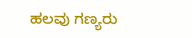ಹಲವು ಗಣ್ಯರು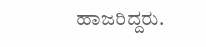ಹಾಜರಿದ್ದರು.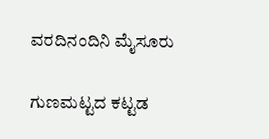ವರದಿನಂದಿನಿ ಮೈಸೂರು

ಗುಣಮಟ್ಟದ ಕಟ್ಟಡ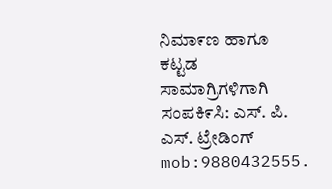ನಿಮಾ೯ಣ ಹಾಗೂ ಕಟ್ಟಡ ಸಾಮಾಗ್ರಿಗಳಿಗಾಗಿ ಸಂಪಕಿ೯ಸಿ: ಎಸ್‌. ಪಿ. ಎಸ್‌. ಟ್ರೇಡಿಂಗ್‌ mob:9880432555.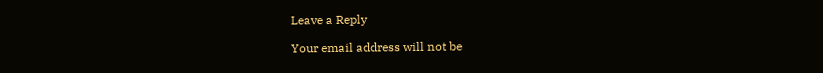Leave a Reply

Your email address will not be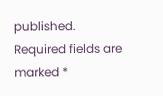published. Required fields are marked *